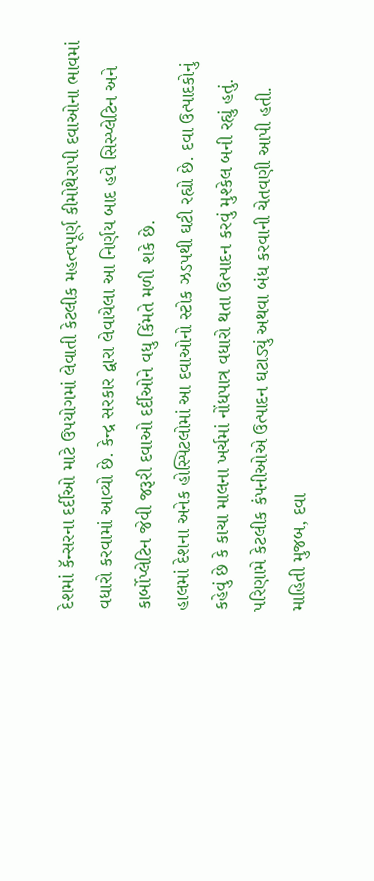દેશમાં કૅન્સરના દર્દીઓ માટે ઉપયોગમાં લેવાતી કેટલીક મહત્વપૂર્ણ કીમોથેરાપી દવાઓના ભાવમાં વધારો કરવામાં આવ્યો છે. કેન્દ્ર સરકાર દ્વારા લેવાયેલા આ નિર્ણય બાદ હવે સિસ્પ્લેટિન અને કાર્બોપ્લેટિન જેવી જરૂરી દવાઓ દર્દીઓને વધુ કિંમતે મળી શકે છે.
હાલમાં દેશના અનેક હોસ્પિટલોમાં આ દવાઓનો સ્ટોક ઝડપથી ઘટી રહ્યો છે. દવા ઉત્પાદકોનું કહેવું છે કે કાચા માલના ખર્ચમાં નોંધપાત્ર વધારો થતા ઉત્પાદન કરવું મુશ્કેલ બની રહ્યું હતું. પરિણામે કેટલીક કંપનીઓએ ઉત્પાદન ઘટાડ્યું અથવા બંધ કરવાની ચેતવણી આપી હતી.
માહિતી મુજબ, દવા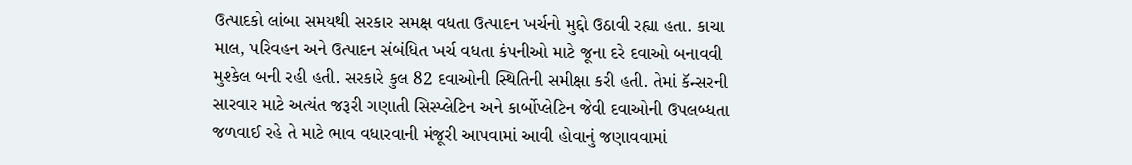ઉત્પાદકો લાંબા સમયથી સરકાર સમક્ષ વધતા ઉત્પાદન ખર્ચનો મુદ્દો ઉઠાવી રહ્યા હતા. કાચા માલ, પરિવહન અને ઉત્પાદન સંબંધિત ખર્ચ વધતા કંપનીઓ માટે જૂના દરે દવાઓ બનાવવી મુશ્કેલ બની રહી હતી. સરકારે કુલ 82 દવાઓની સ્થિતિની સમીક્ષા કરી હતી. તેમાં કૅન્સરની સારવાર માટે અત્યંત જરૂરી ગણાતી સિસ્પ્લેટિન અને કાર્બોપ્લેટિન જેવી દવાઓની ઉપલબ્ધતા જળવાઈ રહે તે માટે ભાવ વધારવાની મંજૂરી આપવામાં આવી હોવાનું જણાવવામાં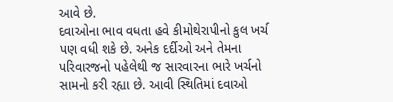આવે છે.
દવાઓના ભાવ વધતા હવે કીમોથેરાપીનો કુલ ખર્ચ પણ વધી શકે છે. અનેક દર્દીઓ અને તેમના પરિવારજનો પહેલેથી જ સારવારના ભારે ખર્ચનો સામનો કરી રહ્યા છે. આવી સ્થિતિમાં દવાઓ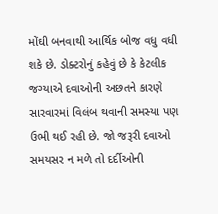મોંઘી બનવાથી આર્થિક બોજ વધુ વધી શકે છે. ડોક્ટરોનું કહેવું છે કે કેટલીક જગ્યાએ દવાઓની અછતને કારણે સારવારમાં વિલંબ થવાની સમસ્યા પણ ઉભી થઈ રહી છે. જો જરૂરી દવાઓ સમયસર ન મળે તો દર્દીઓની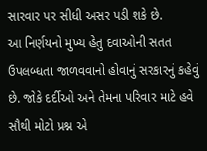સારવાર પર સીધી અસર પડી શકે છે.
આ નિર્ણયનો મુખ્ય હેતુ દવાઓની સતત ઉપલબ્ધતા જાળવવાનો હોવાનું સરકારનું કહેવું છે. જોકે દર્દીઓ અને તેમના પરિવાર માટે હવે સૌથી મોટો પ્રશ્ન એ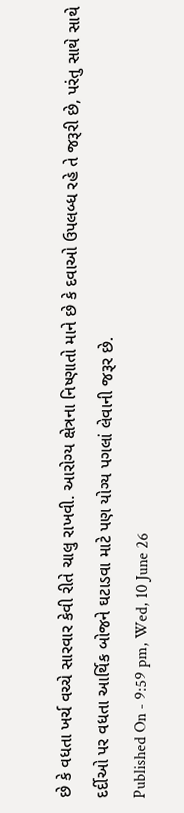છે કે વધતા ખર્ચ વચ્ચે સારવાર કેવી રીતે ચાલુ રાખવી. આરોગ્ય ક્ષેત્રના નિષ્ણાતો માને છે કે દવાઓ ઉપલબ્ધ રહે તે જરૂરી છે, પરંતુ સાથે સાથે દર્દીઓ પર વધતા આર્થિક બોજને ઘટાડવા માટે પણ યોગ્ય પગલાં લેવાની જરૂર છે.
Published On - 9:59 pm, Wed, 10 June 26